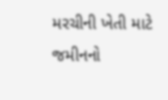મરચીની ખેતી માટે જમીનનો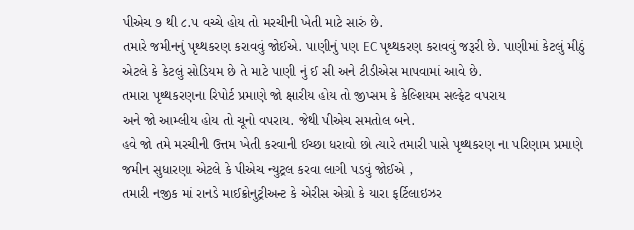પીએચ ૭ થી ૮.૫ વચ્ચે હોય તો મરચીની ખેતી માટે સારું છે.
તમારે જમીનનું પૃથ્થકરણ કરાવવું જોઈએ. પાણીનું પણ EC પૃથ્થકરણ કરાવવું જરૂરી છે. પાણીમાં કેટલું મીઠું એટલે કે કેટલું સોડિયમ છે તે માટે પાણી નું ઈ સી અને ટીડીએસ માપવામાં આવે છે.
તમારા પૃથ્થકરણના રિપોર્ટ પ્રમાણે જો ક્ષારીય હોય તો જીપ્સમ કે કેલ્શિયમ સલ્ફેટ વપરાય
અને જો આમ્લીય હોય તો ચૂનો વપરાય. જેથી પીએચ સમતોલ બને.
હવે જો તમે મરચીની ઉત્તમ ખેતી કરવાની ઈચ્છા ધરાવો છો ત્યારે તમારી પાસે પૃથ્થકરણ ના પરિણામ પ્રમાણે જમીન સુધારણા એટલે કે પીએચ ન્યુટ્રલ કરવા લાગી પડવું જોઈએ ,
તમારી નજીક માં રાનડે માઈક્રોનુટ્રીઅન્ટ કે એરીસ એગ્રો કે યારા ફર્ટિલાઇઝર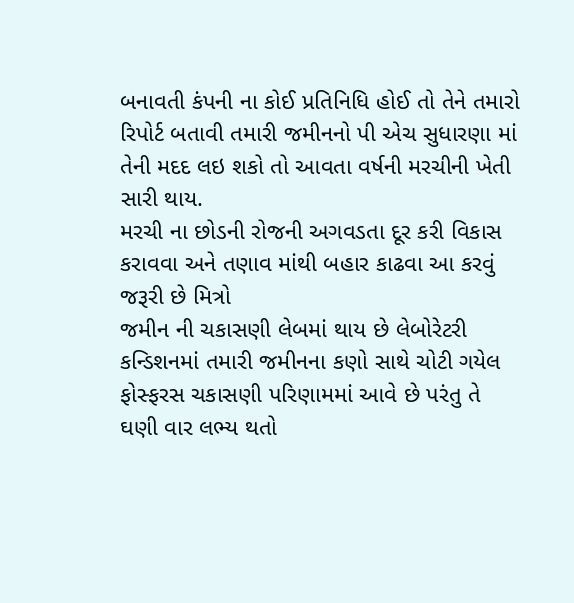બનાવતી કંપની ના કોઈ પ્રતિનિધિ હોઈ તો તેને તમારો રિપોર્ટ બતાવી તમારી જમીનનો પી એચ સુધારણા માં તેની મદદ લઇ શકો તો આવતા વર્ષની મરચીની ખેતી સારી થાય.
મરચી ના છોડની રોજની અગવડતા દૂર કરી વિકાસ કરાવવા અને તણાવ માંથી બહાર કાઢવા આ કરવું જરૂરી છે મિત્રો
જમીન ની ચકાસણી લેબમાં થાય છે લેબોરેટરી કન્ડિશનમાં તમારી જમીનના કણો સાથે ચોટી ગયેલ ફોસ્ફરસ ચકાસણી પરિણામમાં આવે છે પરંતુ તે ઘણી વાર લભ્ય થતો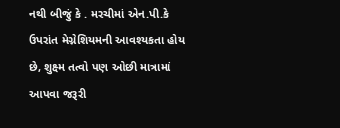નથી બીજું કે . મરચીમાં એન.પી.કે ઉપરાંત મેગ્નેશિયમની આવશ્યકતા હોય છે, શુક્ષ્મ તત્વો પણ ઓછી માત્રામાં આપવા જરૂરી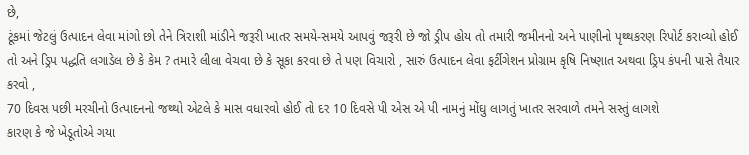છે,
ટૂંકમાં જેટલું ઉત્પાદન લેવા માંગો છો તેને ત્રિરાશી માંડીને જરૂરી ખાતર સમયે-સમયે આપવું જરૂરી છે જો ડ્રીપ હોય તો તમારી જમીનનો અને પાણીનો પૃથ્થકરણ રિપોર્ટ કરાવ્યો હોઈ તો અને ડ્રિપ પદ્ધતિ લગાડેલ છે કે કેમ ? તમારે લીલા વેચવા છે કે સૂકા કરવા છે તે પણ વિચારો , સારું ઉત્પાદન લેવા ફર્ટીગેશન પ્રોગ્રામ કૃષિ નિષ્ણાત અથવા ડ્રિપ કંપની પાસે તૈયાર કરવો ,
70 દિવસ પછી મરચીનો ઉત્પાદનનો જથ્થો એટલે કે માસ વધારવો હોઈ તો દર 10 દિવસે પી એસ એ પી નામનું મોંઘુ લાગતું ખાતર સરવાળે તમને સસ્તું લાગશે
કારણ કે જે ખેડૂતોએ ગયા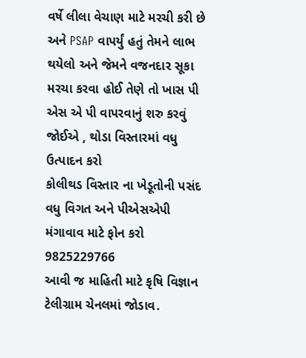વર્ષે લીલા વેચાણ માટે મરચી કરી છે અને PSAP વાપર્યું હતું તેમને લાભ થયેલો અને જેમને વજનદાર સૂકા મરચા કરવા હોઈ તેણે તો ખાસ પી એસ એ પી વાપરવાનું શરુ કરવું જોઈએ , થોડા વિસ્તારમાં વધુ ઉત્પાદન કરો
કોલીથડ વિસ્તાર ના ખેડૂતોની પસંદ
વધુ વિગત અને પીએસએપી મંગાવાવ માટે ફોન કરો 9825229766
આવી જ માહિતી માટે કૃષિ વિજ્ઞાન ટેલીગ્રામ ચેનલમાં જોડાવ.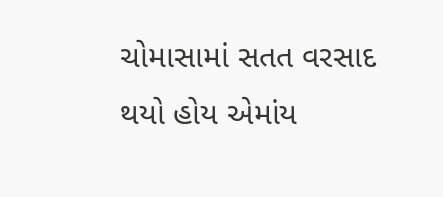ચોમાસામાં સતત વરસાદ થયો હોય એમાંય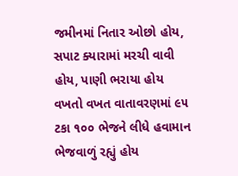જમીનમાં નિતાર ઓછો હોય,
સપાટ ક્યારામાં મરચી વાવી હોય, પાણી ભરાયા હોય
વખતો વખત વાતાવરણમાં ૯૫ ટકા ૧૦૦ ભેજને લીધે હવામાન ભેજવાળું રહ્યું હોય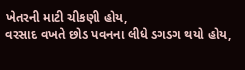ખેતરની માટી ચીકણી હોય,
વરસાદ વખતે છોડ પવનના લીધે ડગડગ થયો હોય,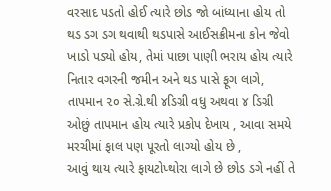વરસાદ પડતો હોઈ ત્યારે છોડ જો બાંધ્યાના હોય તો થડ ડગ ડગ થવાથી થડપાસે આઈસક્રીમના કોન જેવો ખાડો પડ્યો હોય, તેમાં પાછા પાણી ભરાય હોય ત્યારે નિતાર વગરની જમીન અને થડ પાસે ફૂગ લાગે,
તાપમાન ૨૦ સે.ગ્રે.થી ૪ડિગ્રી વધુ અથવા ૪ ડિગ્રી ઓછું તાપમાન હોય ત્યારે પ્રકોપ દેખાય , આવા સમયે મરચીમાં ફાલ પણ પૂરતો લાગ્યો હોય છે ,
આવું થાય ત્યારે ફાયટોપ્થોરા લાગે છે છોડ ડગે નહીં તે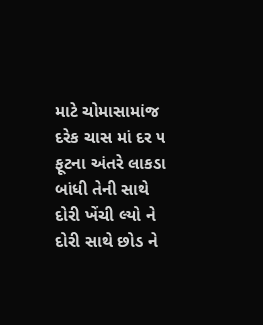માટે ચોમાસામાંજ દરેક ચાસ માં દર ૫ ફૂટના અંતરે લાકડા બાંધી તેની સાથે દોરી ખેંચી લ્યો ને દોરી સાથે છોડ ને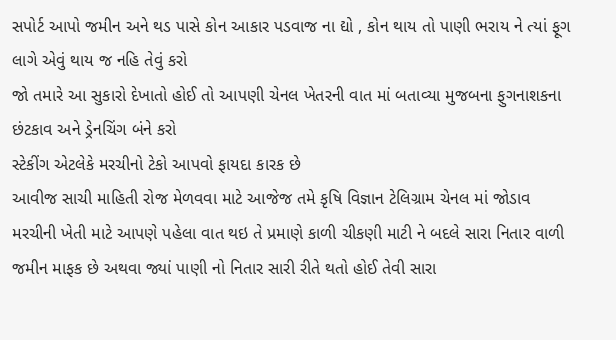સપોર્ટ આપો જમીન અને થડ પાસે કોન આકાર પડવાજ ના દ્યો , કોન થાય તો પાણી ભરાય ને ત્યાં ફૂગ લાગે એવું થાય જ નહિ તેવું કરો
જો તમારે આ સુકારો દેખાતો હોઈ તો આપણી ચેનલ ખેતરની વાત માં બતાવ્યા મુજબના ફુગનાશકના છંટકાવ અને ડ્રેનચિંગ બંને કરો
સ્ટેકીંગ એટલેકે મરચીનો ટેકો આપવો ફાયદા કારક છે
આવીજ સાચી માહિતી રોજ મેળવવા માટે આજેજ તમે કૃષિ વિજ્ઞાન ટેલિગ્રામ ચેનલ માં જોડાવ
મરચીની ખેતી માટે આપણે પહેલા વાત થઇ તે પ્રમાણે કાળી ચીકણી માટી ને બદલે સારા નિતાર વાળી જમીન માફક છે અથવા જ્યાં પાણી નો નિતાર સારી રીતે થતો હોઈ તેવી સારા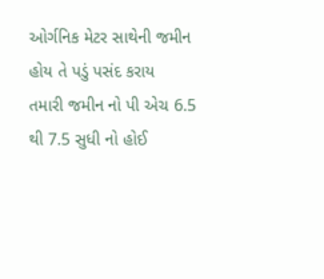ઓર્ગનિક મેટર સાથેની જમીન હોય તે પડું પસંદ કરાય
તમારી જમીન નો પી એચ 6.5 થી 7.5 સુધી નો હોઈ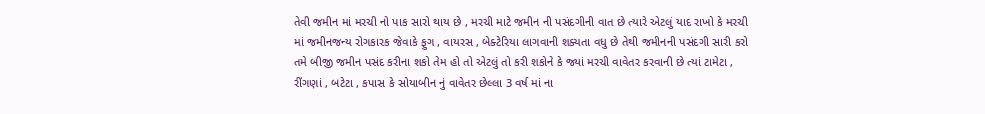તેવી જમીન માં મરચી નો પાક સારો થાય છે , મરચી માટે જમીન ની પસંદગીની વાત છે ત્યારે એટલું યાદ રાખો કે મરચી માં જમીનજન્ય રોગકારક જેવાકે ફુગ , વાયરસ , બેક્ટેરિયા લાગવાની શક્યતા વધુ છે તેથી જમીનની પસંદગી સારી કરો તમે બીજી જમીન પસંદ કરીના શકો તેમ હો તો એટલું તો કરી શકોને કે જ્યાં મરચી વાવેતર કરવાની છે ત્યાં ટામેટા , રીંગણાં , બટેટા , કપાસ કે સોયાબીન નું વાવેતર છેલ્લા 3 વર્ષ માં ના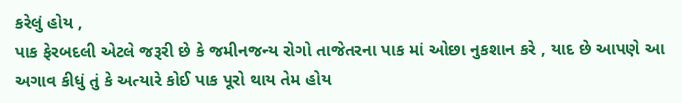કરેલું હોય ,
પાક ફેરબદલી એટલે જરૂરી છે કે જમીનજન્ય રોગો તાજેતરના પાક માં ઓછા નુકશાન કરે , યાદ છે આપણે આ અગાવ કીધું તું કે અત્યારે કોઈ પાક પૂરો થાય તેમ હોય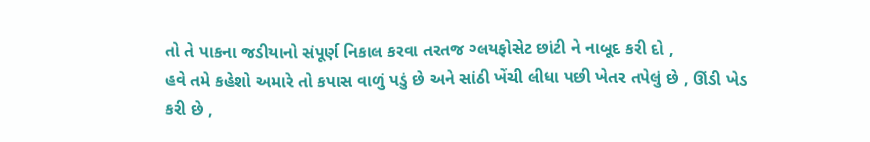તો તે પાકના જડીયાનો સંપૂર્ણ નિકાલ કરવા તરતજ ગ્લયફોસેટ છાંટી ને નાબૂદ કરી દો ,
હવે તમે કહેશો અમારે તો કપાસ વાળું પડું છે અને સાંઠી ખેંચી લીધા પછી ખેતર તપેલું છે , ઊંડી ખેડ કરી છે ,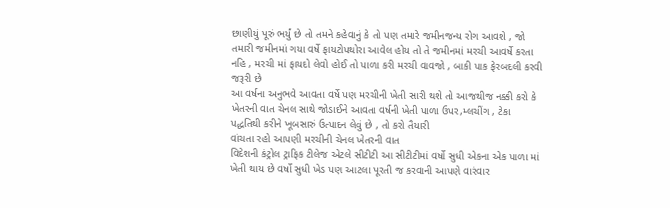છાણીયું પૂરું ભર્યું છે તો તમને કહેવાનું કે તો પણ તમારે જમીનજન્ય રોગ આવશે , જો તમારી જમીનમાં ગયા વર્ષે ફાયટોપથોરા આવેલ હોય તો તે જમીનમાં મરચી આવર્ષે કરતા નહિ , મરચી માં ફાયદો લેવો હોઈ તો પાળા કરી મરચી વાવજો , બાકી પાક ફેરબદલી કરવી જરૂરી છે
આ વર્ષના અનુભવે આવતા વર્ષે પણ મરચીની ખેતી સારી થશે તો આજથીજ નક્કી કરો કે ખેતરની વાત ચેનલ સાથે જોડાઈને આવતા વર્ષની ખેતી પાળા ઉપર,મ્લચીંગ , ટેકા પદ્ધતિથી કરીને ખૂબસારું ઉત્પાદન લેવું છે , તો કરો તૈયારી
વાંચતા રહો આપણી મરચીની ચેનલ ખેતરની વાત
વિદેશની કંટ્રોલ ટ્રાફિક ટીલેજ એટલે સીટીટી આ સીટીટીમાં વર્ષો સુધી એકના એક પાળા માં ખેતી થાય છે વર્ષો સુધી ખેડ પણ આટલા પૂરતી જ કરવાની આપણે વારંવાર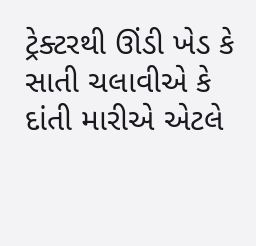ટ્રેક્ટરથી ઊંડી ખેડ કે સાતી ચલાવીએ કે દાંતી મારીએ એટલે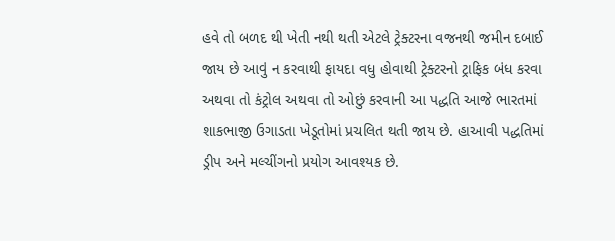હવે તો બળદ થી ખેતી નથી થતી એટલે ટ્રેક્ટરના વજનથી જમીન દબાઈ જાય છે આવું ન કરવાથી ફાયદા વધુ હોવાથી ટ્રેક્ટરનો ટ્રાફિક બંધ કરવા અથવા તો કંટ્રોલ અથવા તો ઓછું કરવાની આ પદ્ધતિ આજે ભારતમાં શાકભાજી ઉગાડતા ખેડૂતોમાં પ્રચલિત થતી જાય છે. હાઆવી પદ્ધતિમાં ડ્રીપ અને મલ્ચીંગનો પ્રયોગ આવશ્યક છે.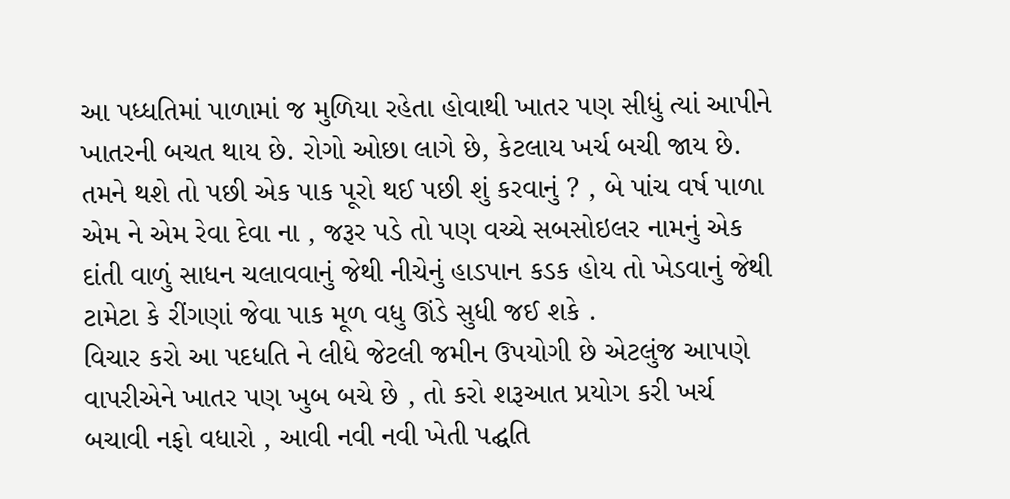આ પધ્ધતિમાં પાળામાં જ મુળિયા રહેતા હોવાથી ખાતર પણ સીધું ત્યાં આપીને ખાતરની બચત થાય છે. રોગો ઓછા લાગે છે, કેટલાય ખર્ચ બચી જાય છે. તમને થશે તો પછી એક પાક પૂરો થઈ પછી શું કરવાનું ? , બે પાંચ વર્ષ પાળા એમ ને એમ રેવા દેવા ના , જરૂર પડે તો પણ વચ્ચે સબસોઇલર નામનું એક દાંતી વાળું સાધન ચલાવવાનું જેથી નીચેનું હાડપાન કડક હોય તો ખેડવાનું જેથી ટામેટા કે રીંગણાં જેવા પાક મૂળ વધુ ઊંડે સુધી જઈ શકે .
વિચાર કરો આ પદધતિ ને લીધે જેટલી જમીન ઉપયોગી છે એટલુંજ આપણે વાપરીએને ખાતર પણ ખુબ બચે છે , તો કરો શરૂઆત પ્રયોગ કરી ખર્ચ બચાવી નફો વધારો , આવી નવી નવી ખેતી પદ્ઘતિ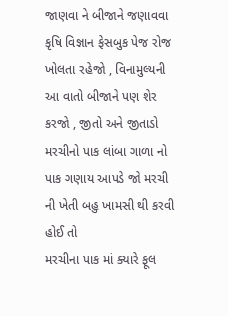જાણવા ને બીજાને જણાવવા કૃષિ વિજ્ઞાન ફેસબુક પેજ રોજ ખોલતા રહેજો , વિનામુલ્યની આ વાતો બીજાને પણ શેર કરજો , જીતો અને જીતાડો
મરચીનો પાક લાંબા ગાળા નો પાક ગણાય આપડે જો મરચી ની ખેતી બહુ ખામસી થી કરવી હોઈ તો
મરચીના પાક માં ક્યારે ફૂલ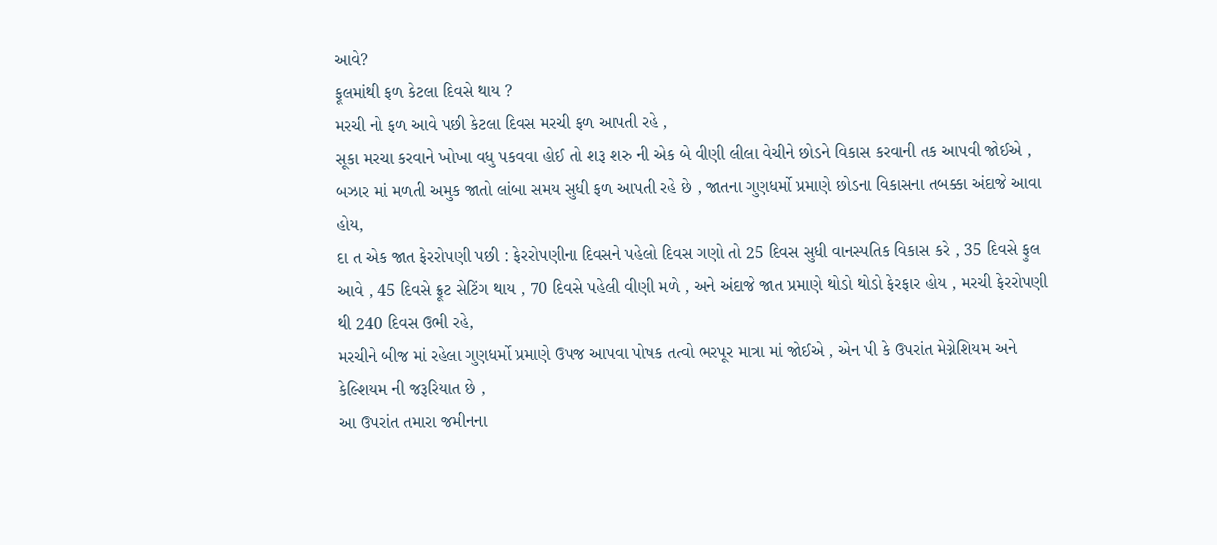આવે?
ફૂલમાંથી ફળ કેટલા દિવસે થાય ?
મરચી નો ફળ આવે પછી કેટલા દિવસ મરચી ફળ આપતી રહે ,
સૂકા મરચા કરવાને ખોખા વધુ પકવવા હોઈ તો શરૂ શરુ ની એક બે વીણી લીલા વેચીને છોડને વિકાસ કરવાની તક આપવી જોઈએ ,
બઝાર માં મળતી અમુક જાતો લાંબા સમય સુધી ફળ આપતી રહે છે , જાતના ગુણધર્મો પ્રમાણે છોડના વિકાસના તબક્કા અંદાજે આવા હોય,
દા ત એક જાત ફેરરોપણી પછી : ફેરરોપણીના દિવસને પહેલો દિવસ ગણો તો 25 દિવસ સુધી વાનસ્પતિક વિકાસ કરે , 35 દિવસે ફુલ આવે , 45 દિવસે ફ્રૂટ સેટિંગ થાય , 70 દિવસે પહેલી વીણી મળે , અને અંદાજે જાત પ્રમાણે થોડો થોડો ફેરફાર હોય , મરચી ફેરરોપણી થી 240 દિવસ ઉભી રહે,
મરચીને બીજ માં રહેલા ગુણધર્મો પ્રમાણે ઉપજ આપવા પોષક તત્વો ભરપૂર માત્રા માં જોઈએ , એન પી કે ઉપરાંત મેગ્નેશિયમ અને કેલ્શિયમ ની જરૂરિયાત છે ,
આ ઉપરાંત તમારા જમીનના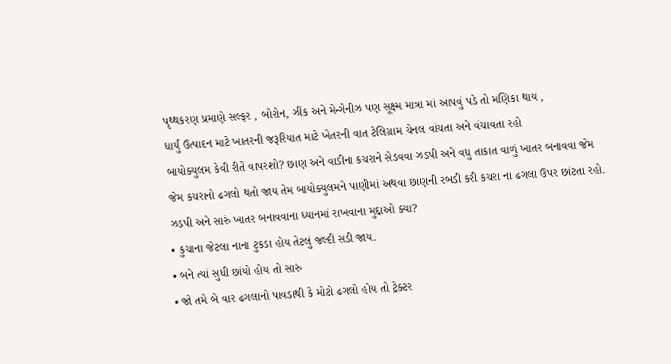પૃથ્થકરણ પ્રમાણે સલ્ફર , બોરોન, ઝીંક અને મેન્ગેનીઝ પણ સૂક્ષ્મ માત્રા માં આપવું પડે તો મણિકા થાય ,
ધાર્યું ઉત્પાદન માટે ખાતરની જરૂરિયાત માટે ખેતરની વાત ટેલિગ્રામ ચેનલ વાંચતા અને વંચાવતા રહો
બાયોક્યુલમ કેવી રીતે વાપરશો? છાણ અને વાડીના કચરાને સેડવવા ઝડપી અને વધુ તાકાત વાળું ખાતર બનાવવા જેમ જેમ કચરાનો ઢગલો થતો જાય તેમ બાયોક્યુલમને પાણીમાં અથવા છાણની રબડી કરી કચરા ના ઢગલા ઉપર છાંટતા રહો.
ઝડપી અને સારું ખાતર બનાવવાના ધ્યાનમાં રાખવાના મુદ્દાઓ ક્યા?
• કુચાના જેટલા નાના ટુકડા હોય તેટલું જલ્દી સડી જાય.
• બને ત્યાં સુધી છાંયો હોય તો સારું
• જો તમે બે વાર ઢગલાનો પાવડાથી કે મોટો ઢગલો હોય તો ટ્રેક્ટર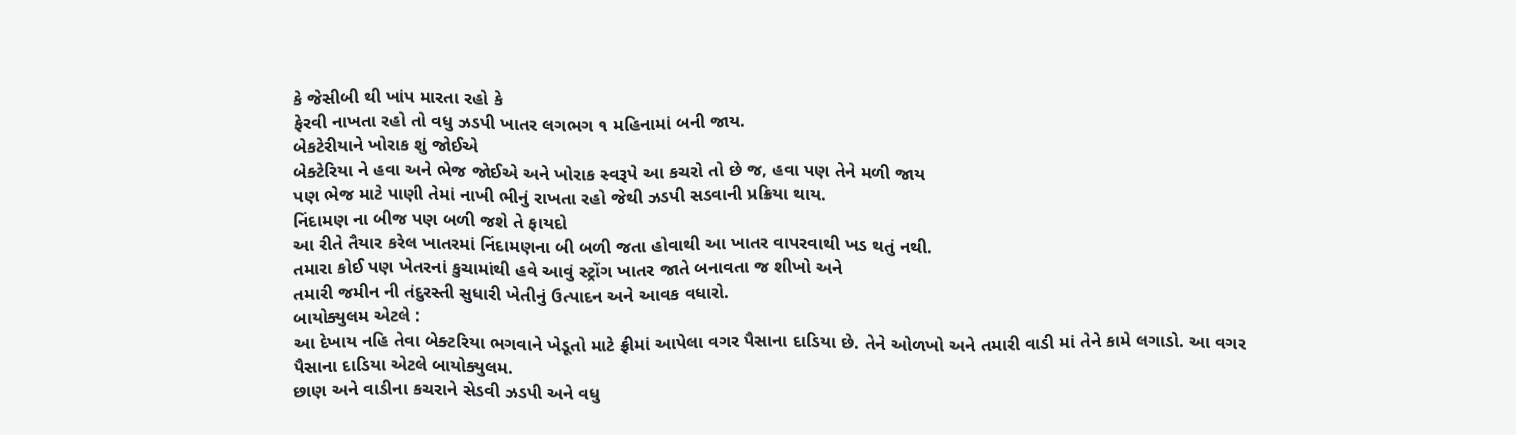કે જેસીબી થી ખાંપ મારતા રહો કે
ફેરવી નાખતા રહો તો વધુ ઝડપી ખાતર લગભગ ૧ મહિનામાં બની જાય.
બેકટેરીયાને ખોરાક શું જોઈએ
બેક્ટેરિયા ને હવા અને ભેજ જોઈએ અને ખોરાક સ્વરૂપે આ કચરો તો છે જ, હવા પણ તેને મળી જાય
પણ ભેજ માટે પાણી તેમાં નાખી ભીનું રાખતા રહો જેથી ઝડપી સડવાની પ્રક્રિયા થાય.
નિંદામણ ના બીજ પણ બળી જશે તે ફાયદો
આ રીતે તૈયાર કરેલ ખાતરમાં નિંદામણના બી બળી જતા હોવાથી આ ખાતર વાપરવાથી ખડ થતું નથી.
તમારા કોઈ પણ ખેતરનાં કુચામાંથી હવે આવું સ્ટ્રોંગ ખાતર જાતે બનાવતા જ શીખો અને
તમારી જમીન ની તંદુરસ્તી સુધારી ખેતીનું ઉત્પાદન અને આવક વધારો.
બાયોક્યુલમ એટલે :
આ દેખાય નહિ તેવા બેક્ટરિયા ભગવાને ખેડૂતો માટે ફ્રીમાં આપેલા વગર પૈસાના દાડિયા છે. તેને ઓળખો અને તમારી વાડી માં તેને કામે લગાડો. આ વગર પૈસાના દાડિયા એટલે બાયોક્યુલમ.
છાણ અને વાડીના કચરાને સેડવી ઝડપી અને વધુ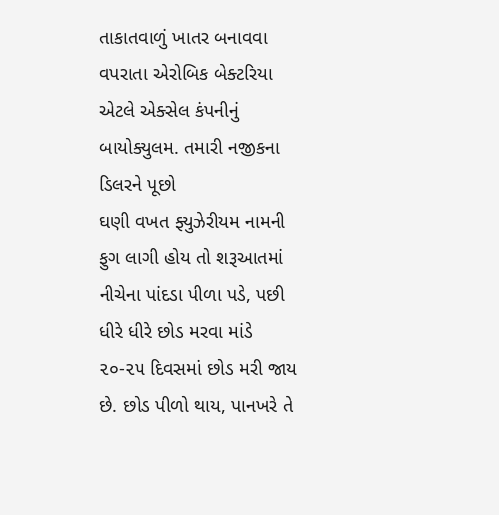તાકાતવાળું ખાતર બનાવવા વપરાતા એરોબિક બેક્ટરિયા એટલે એક્સેલ કંપનીનું બાયોક્યુલમ. તમારી નજીકના ડિલરને પૂછો
ઘણી વખત ફ્યુઝેરીયમ નામની ફુગ લાગી હોય તો શરૂઆતમાં નીચેના પાંદડા પીળા પડે, પછી ધીરે ધીરે છોડ મરવા માંડે ૨૦-૨૫ દિવસમાં છોડ મરી જાય છે. છોડ પીળો થાય, પાનખરે તે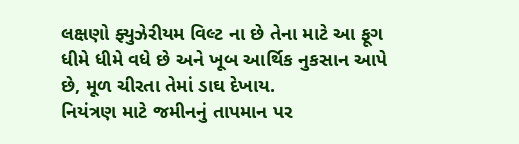લક્ષણો ફ્યુઝેરીયમ વિલ્ટ ના છે તેના માટે આ ફૂગ ધીમે ધીમે વધે છે અને ખૂબ આર્થિક નુકસાન આપે છે, મૂળ ચીરતા તેમાં ડાઘ દેખાય.
નિયંત્રણ માટે જમીનનું તાપમાન પર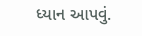ધ્યાન આપવું.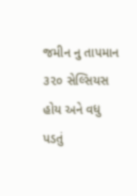જમીન નુ તાપમાન ૩૨૦ સેલ્સિયસ હોય અને વધુ પડતું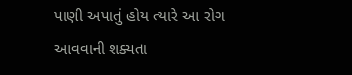પાણી અપાતું હોય ત્યારે આ રોગ આવવાની શક્યતા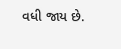વધી જાય છે.